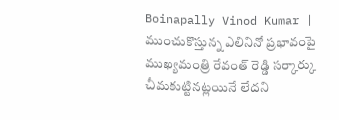Boinapally Vinod Kumar | ముంచుకొస్తున్న ఎలినినో ప్రభావంపై ముఖ్యమంత్రి రేవంత్ రెడ్డి సర్కార్కు చీమకుట్టినట్లయినే లేదని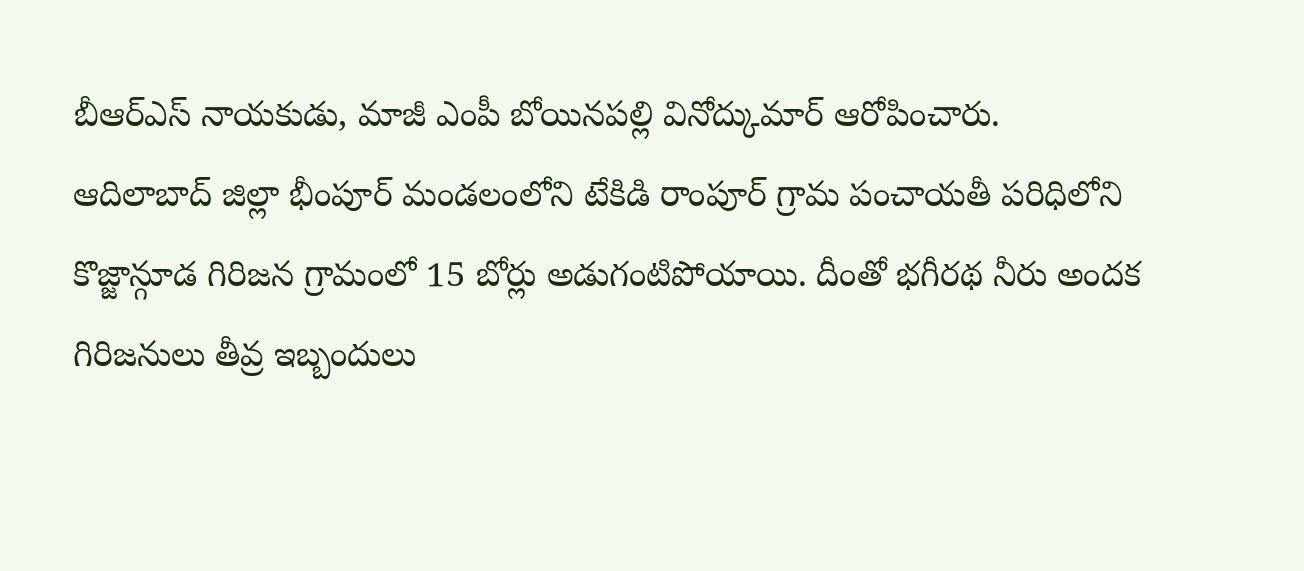బీఆర్ఎస్ నాయకుడు, మాజీ ఎంపీ బోయినపల్లి వినోద్కుమార్ ఆరోపించారు.
ఆదిలాబాద్ జిల్లా భీంపూర్ మండలంలోని టేకిడి రాంపూర్ గ్రామ పంచాయతీ పరిధిలోని కొజ్జాన్గూడ గిరిజన గ్రామంలో 15 బోర్లు అడుగంటిపోయాయి. దీంతో భగీరథ నీరు అందక గిరిజనులు తీవ్ర ఇబ్బందులు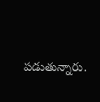పడుతున్నారు.